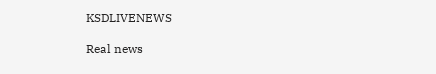KSDLIVENEWS

Real news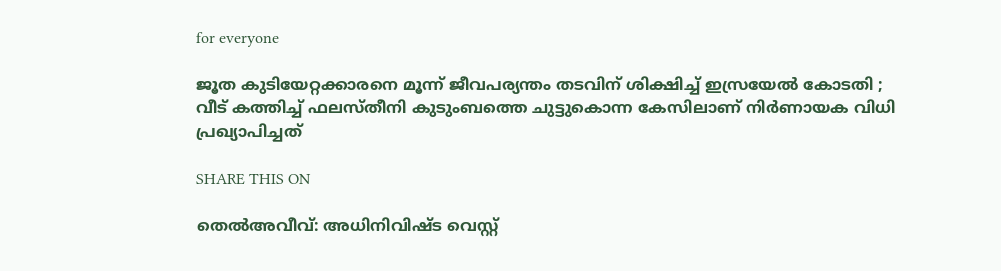for everyone

ജൂത കുടിയേറ്റക്കാരനെ മൂന്ന് ജീവപര്യന്തം തടവിന് ശിക്ഷിച്ച് ഇസ്രയേൽ കോടതി ;
വീട് കത്തിച്ച് ഫലസ്തീനി കുടുംബത്തെ ചുട്ടുകൊന്ന കേസിലാണ് നിർണായക വിധി പ്രഖ്യാപിച്ചത്

SHARE THIS ON

തെല്‍അവീവ്: അധിനിവിഷ്ട വെസ്റ്റ്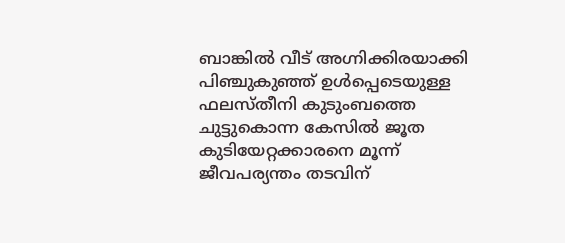ബാങ്കില്‍ വീട് അഗ്നിക്കിരയാക്കി പിഞ്ചുകുഞ്ഞ് ഉള്‍പ്പെടെയുള്ള ഫലസ്തീനി കുടുംബത്തെ ചുട്ടുകൊന്ന കേസില്‍ ജൂത കുടിയേറ്റക്കാരനെ മൂന്ന് ജീവപര്യന്തം തടവിന്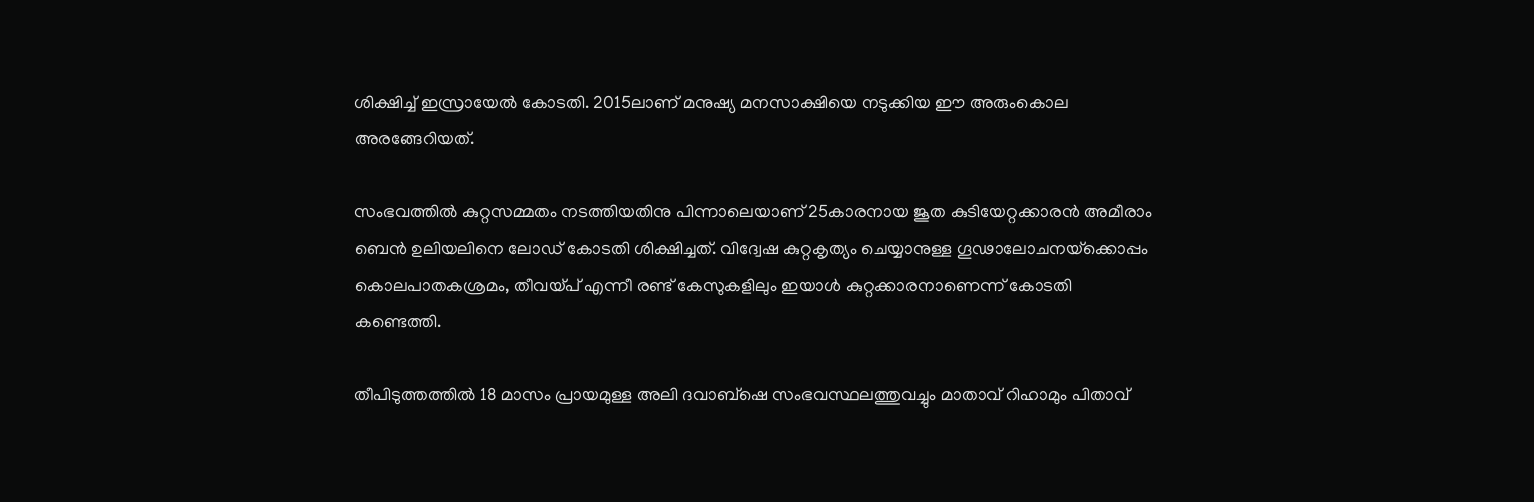ശിക്ഷിച്ച്‌ ഇസ്രായേല്‍ കോടതി. 2015ലാണ് മനുഷ്യ മനസാക്ഷിയെ നടുക്കിയ ഈ അരുംകൊല അരങ്ങേറിയത്.

സംഭവത്തില്‍ കുറ്റസമ്മതം നടത്തിയതിനു പിന്നാലെയാണ് 25കാരനായ ജൂത കുടിയേറ്റക്കാരന്‍ അമീരാം ബെന്‍ ഉലിയലിനെ ലോഡ് കോടതി ശിക്ഷിച്ചത്. വിദ്വേഷ കുറ്റകൃത്യം ചെയ്യാനുള്ള ഗൂഢാലോചനയ്‌ക്കൊപ്പം കൊലപാതകശ്രമം, തീവയ്പ് എന്നീ രണ്ട് കേസുകളിലും ഇയാള്‍ കുറ്റക്കാരനാണെന്ന് കോടതി കണ്ടെത്തി.

തീപിടുത്തത്തില്‍ 18 മാസം പ്രായമുള്ള അലി ദവാബ്‌ഷെ സംഭവസ്ഥലത്തുവച്ചും മാതാവ് റിഹാമും പിതാവ്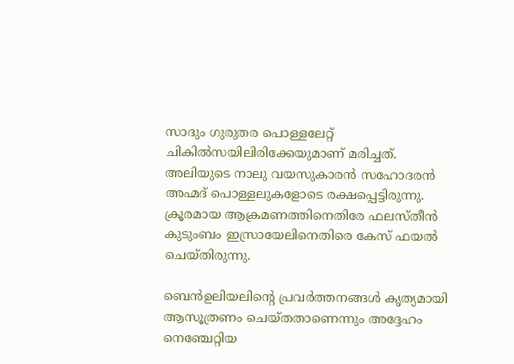സാദും ഗുരുതര പൊള്ളലേറ്റ് ചികില്‍സയിലിരിക്കേയുമാണ് മരിച്ചത്. അലിയുടെ നാലു വയസുകാരന്‍ സഹോദരന്‍ അഹ്മദ് പൊള്ളലുകളോടെ രക്ഷപ്പെട്ടിരുന്നു. ക്രൂരമായ ആക്രമണത്തിനെതിരേ ഫലസ്തീന്‍ കുടുംബം ഇസ്രായേലിനെതിരെ കേസ് ഫയല്‍ ചെയ്തിരുന്നു.

ബെന്‍ഉലിയലിന്റെ പ്രവര്‍ത്തനങ്ങള്‍ കൃത്യമായി ആസൂത്രണം ചെയ്തതാണെന്നും അദ്ദേഹം നെഞ്ചേറ്റിയ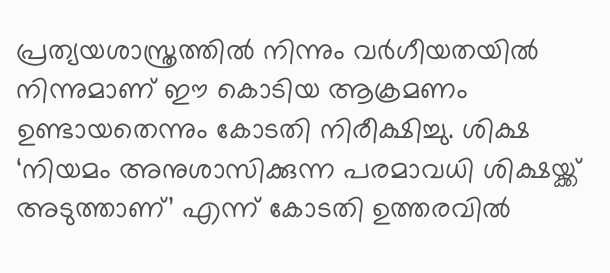പ്രത്യയശാസ്ത്രത്തില്‍ നിന്നും വര്‍ഗീയതയില്‍ നിന്നുമാണ് ഈ കൊടിയ ആക്രമണം ഉണ്ടായതെന്നും കോടതി നിരീക്ഷിച്ചു. ശിക്ഷ ‘നിയമം അനുശാസിക്കുന്ന പരമാവധി ശിക്ഷയ്ക്ക് അടുത്താണ്’ എന്ന് കോടതി ഉത്തരവില്‍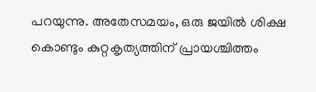പറയുന്നു. അതേസമയം, ഒരു ജയില്‍ ശിക്ഷ കൊണ്ടും കുറ്റകൃത്യത്തിന് പ്രായശ്ചിത്തം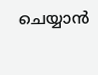ചെയ്യാന്‍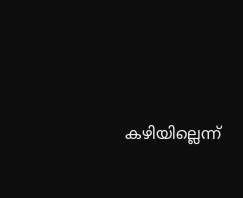കഴിയില്ലെന്ന്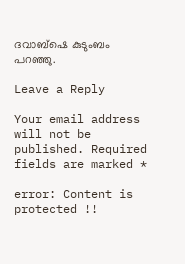ദവാബ്‌ഷെ കുടുംബം പറഞ്ഞു.

Leave a Reply

Your email address will not be published. Required fields are marked *

error: Content is protected !!